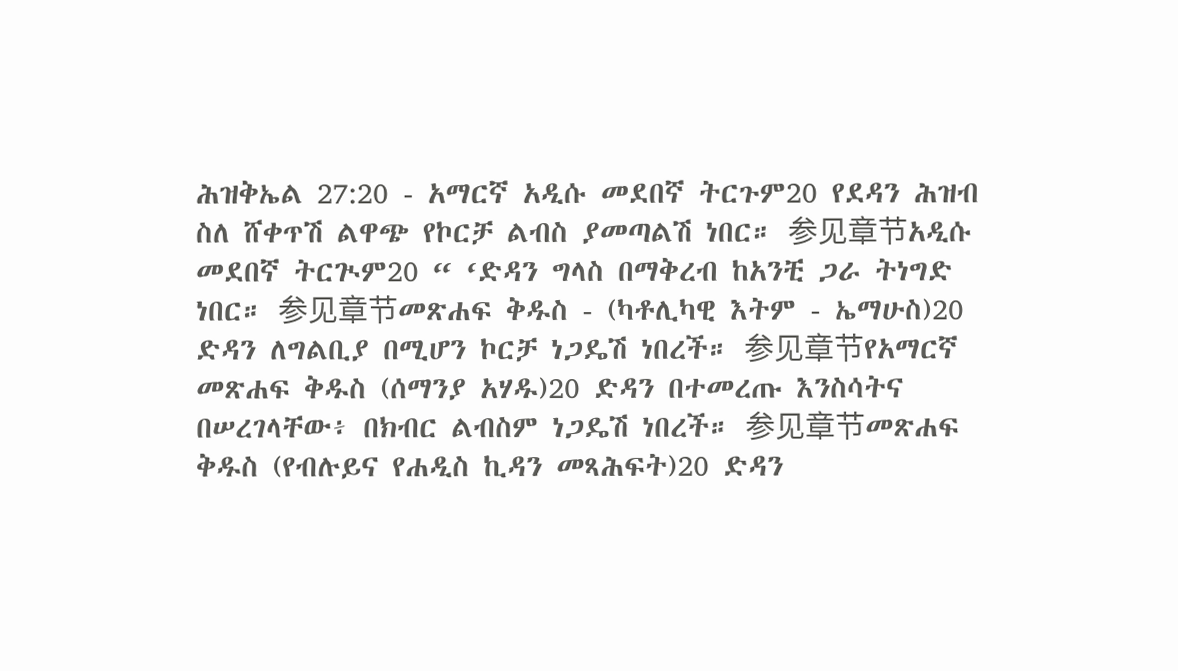ሕዝቅኤል 27:20 - አማርኛ አዲሱ መደበኛ ትርጉም20 የደዳን ሕዝብ ስለ ሸቀጥሽ ልዋጭ የኮርቻ ልብስ ያመጣልሽ ነበር። 参见章节አዲሱ መደበኛ ትርጒም20 “ ‘ድዳን ግላስ በማቅረብ ከአንቺ ጋራ ትነግድ ነበር። 参见章节መጽሐፍ ቅዱስ - (ካቶሊካዊ እትም - ኤማሁስ)20 ድዳን ለግልቢያ በሚሆን ኮርቻ ነጋዴሽ ነበረች። 参见章节የአማርኛ መጽሐፍ ቅዱስ (ሰማንያ አሃዱ)20 ድዳን በተመረጡ እንስሳትና በሠረገላቸው፥ በክብር ልብስም ነጋዴሽ ነበረች። 参见章节መጽሐፍ ቅዱስ (የብሉይና የሐዲስ ኪዳን መጻሕፍት)20 ድዳን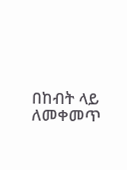በከብት ላይ ለመቀመጥ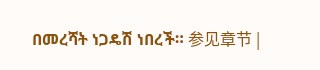በመረሻት ነጋዴሽ ነበረች። 参见章节 |